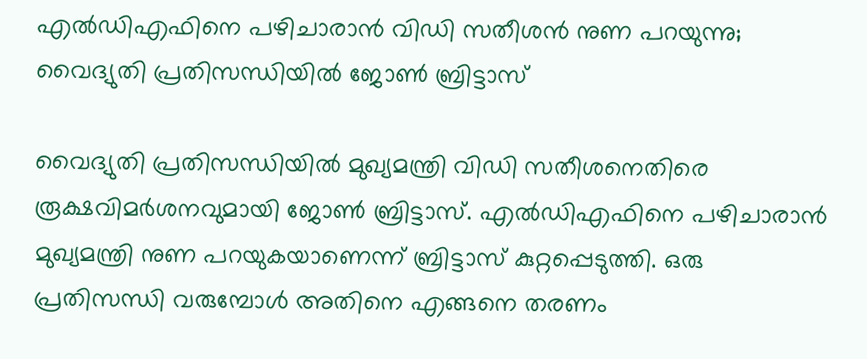എൽഡിഎഫിനെ പഴിചാരാൻ വിഡി സതീശൻ നുണ പറയുന്നു; വൈദ്യുതി പ്രതിസന്ധിയിൽ ജോണ്‍ ബ്രിട്ടാസ്

വൈദ്യുതി പ്രതിസന്ധിയിൽ മുഖ്യമന്ത്രി വിഡി സതീശനെതിരെ രൂക്ഷവിമർശനവുമായി ജോണ്‍ ബ്രിട്ടാസ്. എൽഡിഎഫിനെ പഴിചാരാൻ മുഖ്യമന്ത്രി നുണ പറയുകയാണെന്ന് ബ്രിട്ടാസ് കുറ്റപ്പെടുത്തി. ഒരു പ്രതിസന്ധി വരുമ്പോൾ അതിനെ എങ്ങനെ തരണം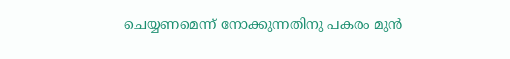ചെയ്യണമെന്ന് നോക്കുന്നതിനു പകരം മുൻ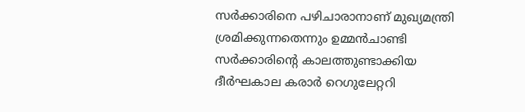സർക്കാരിനെ പഴിചാരാനാണ് മുഖ്യമന്ത്രി ശ്രമിക്കുന്നതെന്നും ഉമ്മൻചാണ്ടി സർക്കാരിന്റെ കാലത്തുണ്ടാക്കിയ ദീർഘകാല കരാർ റെഗുലേറ്ററി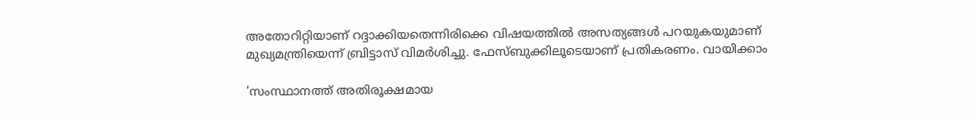അതോറിറ്റിയാണ് റദ്ദാക്കിയതെന്നിരിക്കെ വിഷയത്തിൽ അസത്യങ്ങൾ പറയുകയുമാണ് മുഖ്യമന്ത്രിയെന്ന് ബ്രിട്ടാസ് വിമർശിച്ചു. ഫേസ്ബുക്കിലൂടെയാണ് പ്രതികരണം. വായിക്കാം

'സംസ്ഥാനത്ത് അതിരൂക്ഷമായ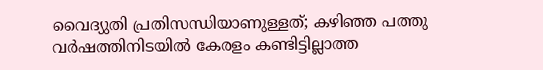വൈദ്യുതി പ്രതിസന്ധിയാണുള്ളത്; കഴിഞ്ഞ പത്തു വർഷത്തിനിടയിൽ കേരളം കണ്ടിട്ടില്ലാത്ത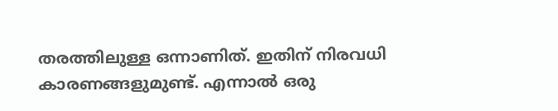തരത്തിലുള്ള ഒന്നാണിത്. ഇതിന് നിരവധി കാരണങ്ങളുമുണ്ട്. എന്നാൽ ഒരു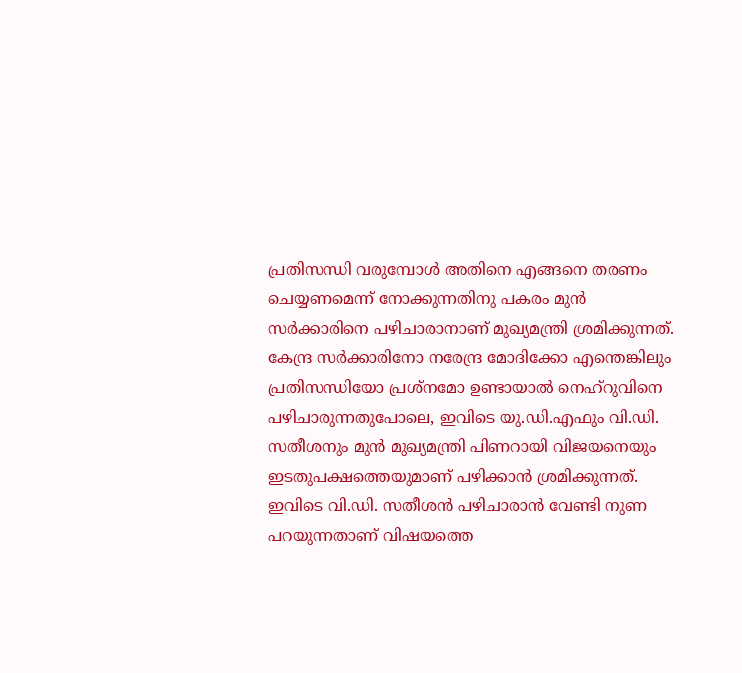പ്രതിസന്ധി വരുമ്പോൾ അതിനെ എങ്ങനെ തരണം ചെയ്യണമെന്ന് നോക്കുന്നതിനു പകരം മുൻ സർക്കാരിനെ പഴിചാരാനാണ് മുഖ്യമന്ത്രി ശ്രമിക്കുന്നത്. കേന്ദ്ര സർക്കാരിനോ നരേന്ദ്ര മോദിക്കോ എന്തെങ്കിലും പ്രതിസന്ധിയോ പ്രശ്നമോ ഉണ്ടായാൽ നെഹ്‌റുവിനെ പഴിചാരുന്നതുപോലെ, ഇവിടെ യു.ഡി.എഫും വി.ഡി. സതീശനും മുൻ മുഖ്യമന്ത്രി പിണറായി വിജയനെയും ഇടതുപക്ഷത്തെയുമാണ് പഴിക്കാൻ ശ്രമിക്കുന്നത്.
ഇവിടെ വി.ഡി. സതീശൻ പഴിചാരാൻ വേണ്ടി നുണ പറയുന്നതാണ് വിഷയത്തെ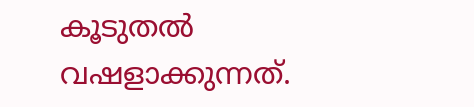കൂടുതൽ വഷളാക്കുന്നത്.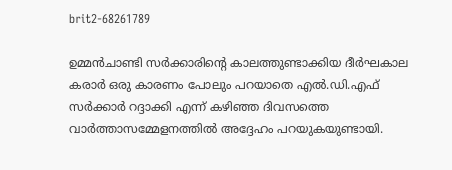brit2-68261789

ഉമ്മൻചാണ്ടി സർക്കാരിന്റെ കാലത്തുണ്ടാക്കിയ ദീർഘകാല കരാർ ഒരു കാരണം പോലും പറയാതെ എൽ.ഡി.എഫ് സർക്കാർ റദ്ദാക്കി എന്ന് കഴിഞ്ഞ ദിവസത്തെ വാർത്താസമ്മേളനത്തിൽ അദ്ദേഹം പറയുകയുണ്ടായി.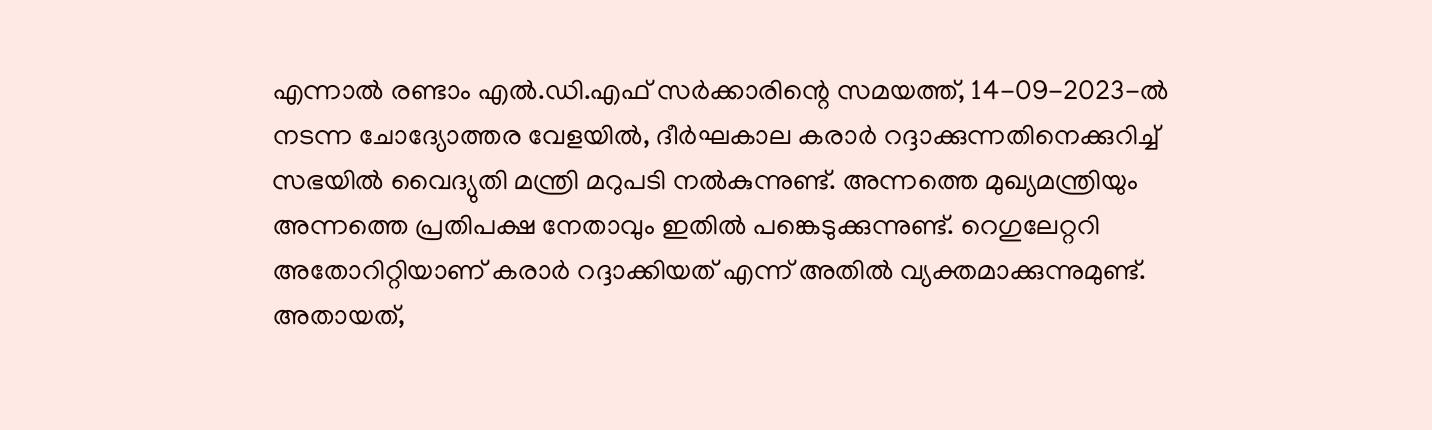എന്നാൽ രണ്ടാം എൽ.ഡി.എഫ് സർക്കാരിന്റെ സമയത്ത്, 14-09-2023-ൽ നടന്ന ചോദ്യോത്തര വേളയിൽ, ദീർഘകാല കരാർ റദ്ദാക്കുന്നതിനെക്കുറിച്ച് സഭയിൽ വൈദ്യുതി മന്ത്രി മറുപടി നൽകുന്നുണ്ട്. അന്നത്തെ മുഖ്യമന്ത്രിയും അന്നത്തെ പ്രതിപക്ഷ നേതാവും ഇതിൽ പങ്കെടുക്കുന്നുണ്ട്. റെഗുലേറ്ററി അതോറിറ്റിയാണ് കരാർ റദ്ദാക്കിയത് എന്ന് അതിൽ വ്യക്തമാക്കുന്നുമുണ്ട്. അതായത്,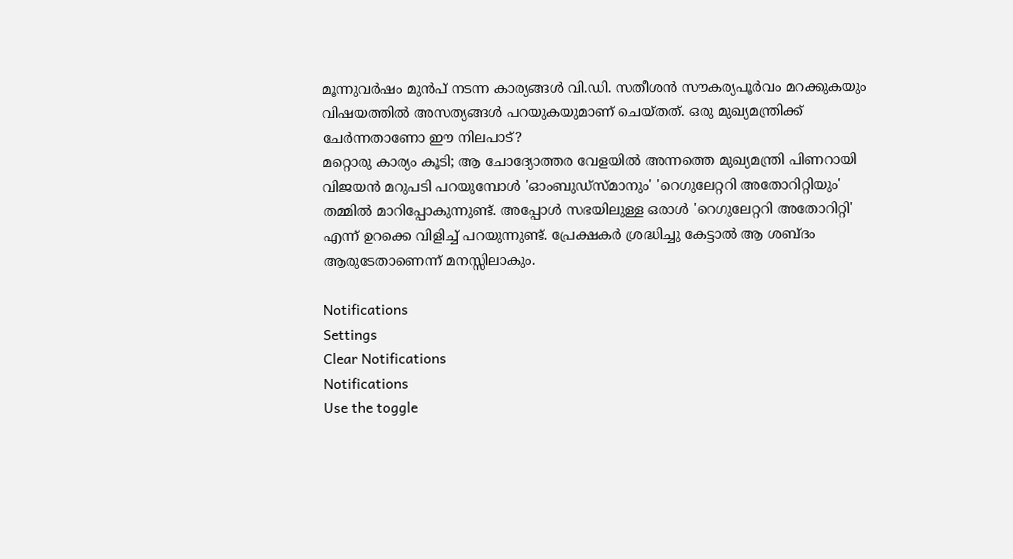മൂന്നുവർഷം മുൻപ് നടന്ന കാര്യങ്ങൾ വി.ഡി. സതീശൻ സൗകര്യപൂർവം മറക്കുകയും വിഷയത്തിൽ അസത്യങ്ങൾ പറയുകയുമാണ് ചെയ്തത്. ഒരു മുഖ്യമന്ത്രിക്ക് ചേർന്നതാണോ ഈ നിലപാട്?
മറ്റൊരു കാര്യം കൂടി; ആ ചോദ്യോത്തര വേളയിൽ അന്നത്തെ മുഖ്യമന്ത്രി പിണറായി വിജയൻ മറുപടി പറയുമ്പോൾ 'ഓംബുഡ്‌സ്മാനും' 'റെഗുലേറ്ററി അതോറിറ്റിയും' തമ്മിൽ മാറിപ്പോകുന്നുണ്ട്. അപ്പോൾ സഭയിലുള്ള ഒരാൾ 'റെഗുലേറ്ററി അതോറിറ്റി' എന്ന് ഉറക്കെ വിളിച്ച് പറയുന്നുണ്ട്. പ്രേക്ഷകർ ശ്രദ്ധിച്ചു കേട്ടാൽ ആ ശബ്ദം ആരുടേതാണെന്ന് മനസ്സിലാകും.

Notifications
Settings
Clear Notifications
Notifications
Use the toggle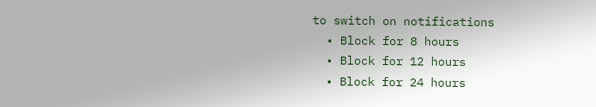to switch on notifications
  • Block for 8 hours
  • Block for 12 hours
  • Block for 24 hours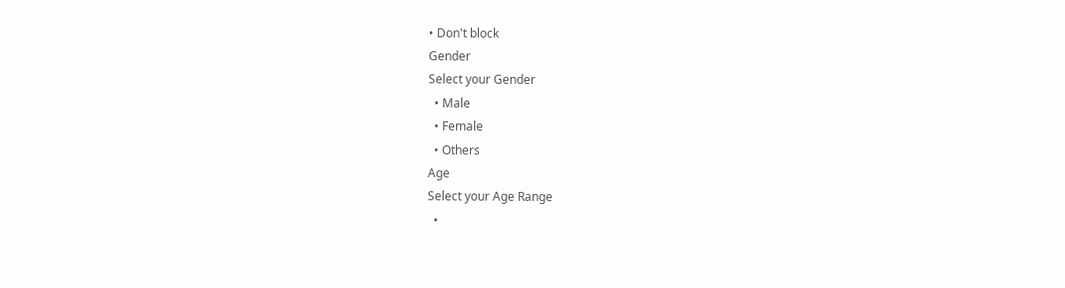• Don't block
Gender
Select your Gender
  • Male
  • Female
  • Others
Age
Select your Age Range
  •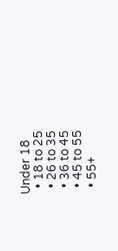Under 18
  • 18 to 25
  • 26 to 35
  • 36 to 45
  • 45 to 55
  • 55+